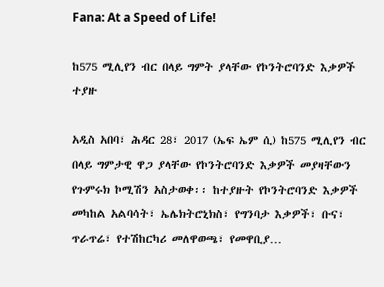Fana: At a Speed of Life!

ከ575 ሚሊየን ብር በላይ ግምት ያላቸው የኮንትሮባንድ እቃዎች ተያዙ

አዲስ አበባ፣ ሕዳር 28፣ 2017 (ኤፍ ኤም ሲ) ከ575 ሚሊየን ብር በላይ ግምታዊ ዋጋ ያላቸው የኮንትሮባንድ እቃዎች መያዛቸውን የጉምሩክ ኮሚሽን አስታወቀ፡፡ ከተያዙት የኮንትሮባንድ እቃዎች መካከል አልባሳት፣ ኤሌክትሮኒክስ፣ የግንባታ እቃዎች፣ ቡና፣ ጥራጥሬ፣ የተሽከርካሪ መለዋወጫ፣ የመዋቢያ…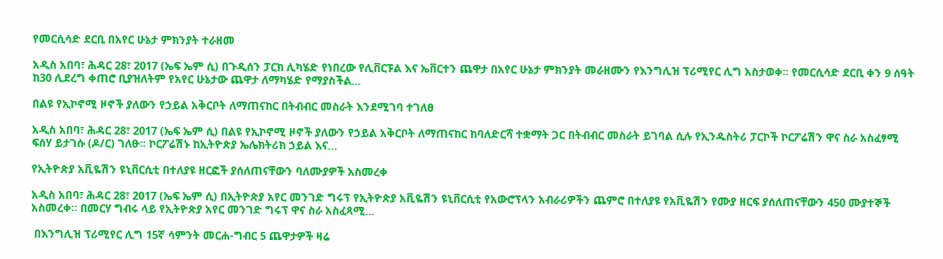የመርሲሳድ ደርቢ በአየር ሁኔታ ምክንያት ተራዘመ

አዲስ አበባ፣ ሕዳር 28፣ 2017 (ኤፍ ኤም ሲ) በጉዲሰን ፓርክ ሊካሄድ የነበረው የሊቨርፑል እና ኤቨርተን ጨዋታ በአየር ሁኔታ ምክንያት መራዘሙን የእንግሊዝ ፕሪሚየር ሊግ አስታወቀ፡፡ የመርሲሳድ ደርቢ ቀን 9 ሰዓት ከ30 ሊደረግ ቀጠሮ ቢያዝለትም የአየር ሁኔታው ጨዋታ ለማካሄድ የማያስችል…

በልዩ የኢኮኖሚ ዞኖች ያለውን የኃይል አቅርቦት ለማጠናከር በትብብር መስራት እንደሚገባ ተገለፀ

አዲስ አበባ፣ ሕዳር 28፣ 2017 (ኤፍ ኤም ሲ) በልዩ የኢኮኖሚ ዞኖች ያለውን የኃይል አቅርቦት ለማጠናከር ከባለድርሻ ተቋማት ጋር በትብብር መስራት ይገባል ሲሉ የኢንዱስትሪ ፓርኮች ኮርፖሬሽን ዋና ስራ አስፈፃሚ ፍሰሃ ይታገሱ (ዶ/ር) ገለፁ፡፡ ኮርፖሬሽኑ ከኢትዮጵያ ኤሌክትሪክ ኃይል እና…

የኢትዮጵያ አቪዬሽን ዩኒቨርሲቲ በተለያዩ ዘርፎች ያሰለጠናቸውን ባለሙያዎች አስመረቀ

አዲስ አበባ፣ ሕዳር 28፣ 2017 (ኤፍ ኤም ሲ) በኢትዮጵያ አየር መንገድ ግሩፕ የኢትዮጵያ አቪዬሽን ዩኒቨርሲቲ የአውሮፕላን አብራሪዎችን ጨምሮ በተለያዩ የአቪዬሽን የሙያ ዘርፍ ያሰለጠናቸውን 450 ሙያተኞች አስመረቀ። በመርሃ ግብሩ ላይ የኢትዮጵያ አየር መንገድ ግሩፕ ዋና ስራ አስፈጻሚ…

 በእንግሊዝ ፕሪሚየር ሊግ 15ኛ ሳምንት መርሐ-ግብር 5 ጨዋታዎች ዛሬ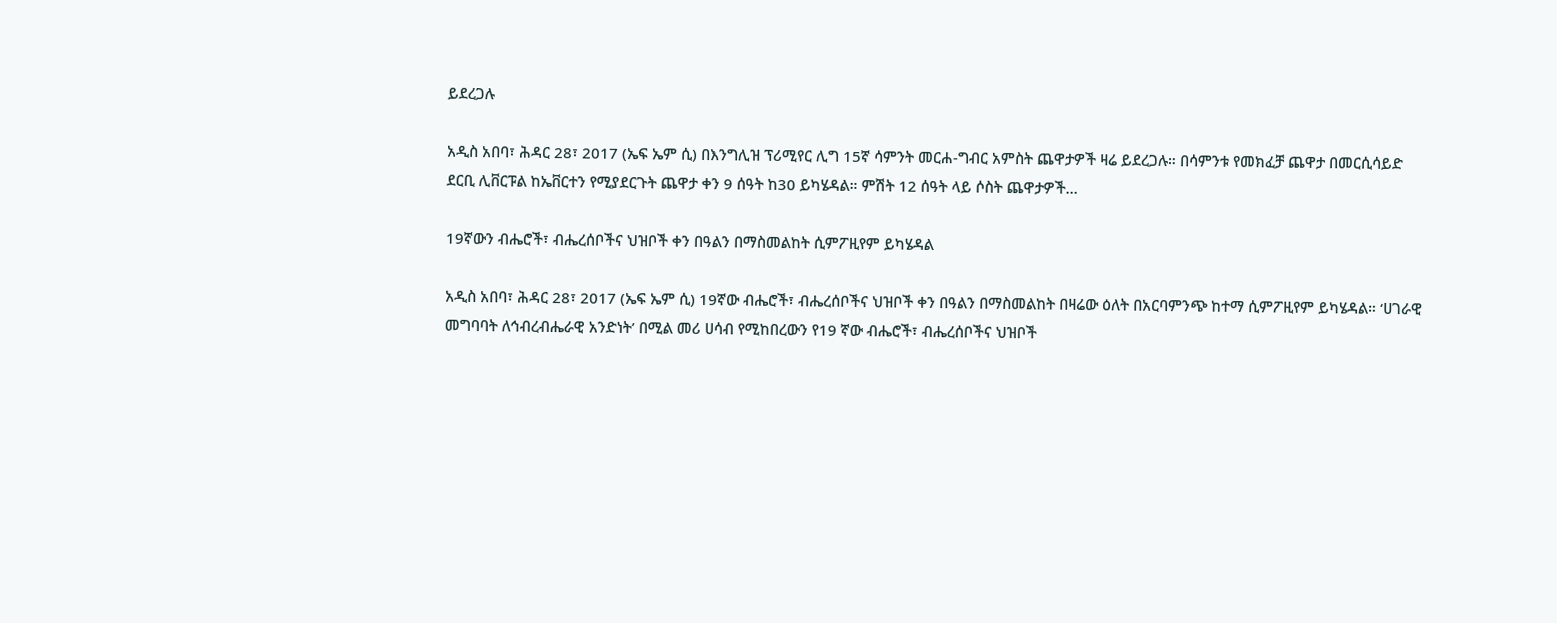ይደረጋሉ

አዲስ አበባ፣ ሕዳር 28፣ 2017 (ኤፍ ኤም ሲ) በእንግሊዝ ፕሪሚየር ሊግ 15ኛ ሳምንት መርሐ-ግብር አምስት ጨዋታዎች ዛሬ ይደረጋሉ። በሳምንቱ የመክፈቻ ጨዋታ በመርሲሳይድ ደርቢ ሊቨርፑል ከኤቨርተን የሚያደርጉት ጨዋታ ቀን 9 ሰዓት ከ30 ይካሄዳል። ምሽት 12 ሰዓት ላይ ሶስት ጨዋታዎች…

19ኛውን ብሔሮች፣ ብሔረሰቦችና ህዝቦች ቀን በዓልን በማስመልከት ሲምፖዚየም ይካሄዳል

አዲስ አበባ፣ ሕዳር 28፣ 2017 (ኤፍ ኤም ሲ) 19ኛው ብሔሮች፣ ብሔረሰቦችና ህዝቦች ቀን በዓልን በማስመልከት በዛሬው ዕለት በአርባምንጭ ከተማ ሲምፖዚየም ይካሄዳል። ‘ሀገራዊ መግባባት ለኅብረብሔራዊ አንድነት’ በሚል መሪ ሀሳብ የሚከበረውን የ19 ኛው ብሔሮች፣ ብሔረሰቦችና ህዝቦች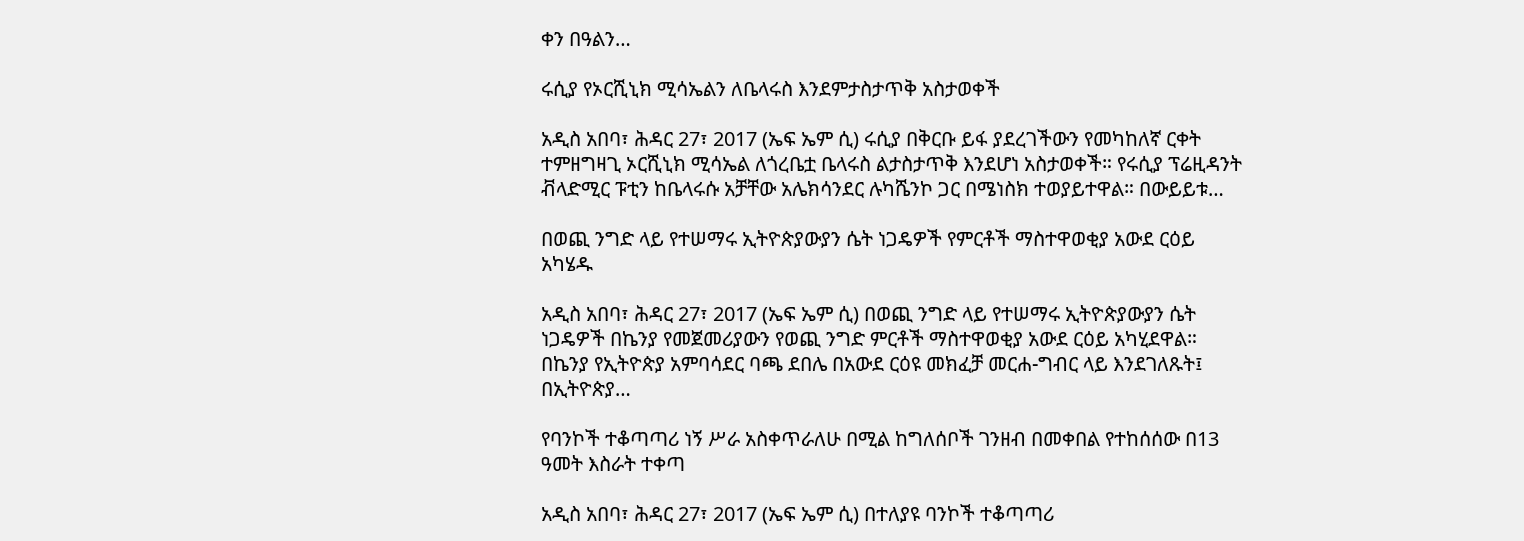ቀን በዓልን…

ሩሲያ የኦርሺኒክ ሚሳኤልን ለቤላሩስ እንደምታስታጥቅ አስታወቀች

አዲስ አበባ፣ ሕዳር 27፣ 2017 (ኤፍ ኤም ሲ) ሩሲያ በቅርቡ ይፋ ያደረገችውን የመካከለኛ ርቀት ተምዘግዛጊ ኦርሺኒክ ሚሳኤል ለጎረቤቷ ቤላሩስ ልታስታጥቅ እንደሆነ አስታወቀች። የሩሲያ ፕሬዚዳንት ቭላድሚር ፑቲን ከቤላሩሱ አቻቸው አሌክሳንደር ሉካሼንኮ ጋር በሜነስክ ተወያይተዋል። በውይይቱ…

በወጪ ንግድ ላይ የተሠማሩ ኢትዮጵያውያን ሴት ነጋዴዎች የምርቶች ማስተዋወቂያ አውደ ርዕይ አካሄዱ

አዲስ አበባ፣ ሕዳር 27፣ 2017 (ኤፍ ኤም ሲ) በወጪ ንግድ ላይ የተሠማሩ ኢትዮጵያውያን ሴት ነጋዴዎች በኬንያ የመጀመሪያውን የወጪ ንግድ ምርቶች ማስተዋወቂያ አውደ ርዕይ አካሂደዋል። በኬንያ የኢትዮጵያ አምባሳደር ባጫ ደበሌ በአውደ ርዕዩ መክፈቻ መርሐ-ግብር ላይ እንደገለጹት፤ በኢትዮጵያ…

የባንኮች ተቆጣጣሪ ነኝ ሥራ አስቀጥራለሁ በሚል ከግለሰቦች ገንዘብ በመቀበል የተከሰሰው በ13 ዓመት እስራት ተቀጣ

አዲስ አበባ፣ ሕዳር 27፣ 2017 (ኤፍ ኤም ሲ) በተለያዩ ባንኮች ተቆጣጣሪ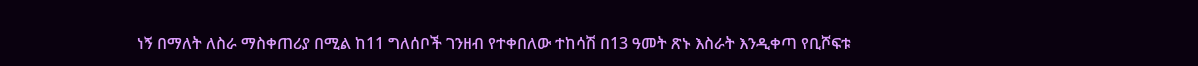ነኝ በማለት ለስራ ማስቀጠሪያ በሚል ከ11 ግለሰቦች ገንዘብ የተቀበለው ተከሳሽ በ13 ዓመት ጽኑ እስራት እንዲቀጣ የቢሾፍቱ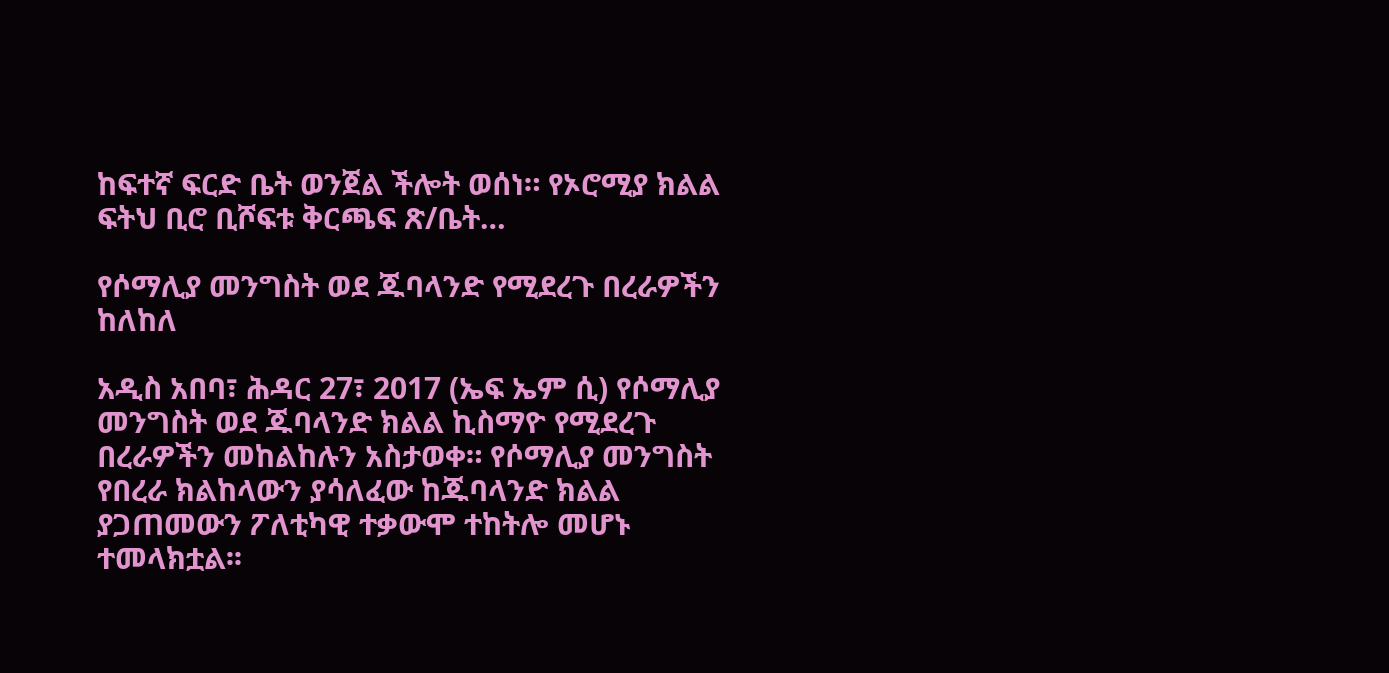ከፍተኛ ፍርድ ቤት ወንጀል ችሎት ወሰነ። የኦሮሚያ ክልል ፍትህ ቢሮ ቢሾፍቱ ቅርጫፍ ጽ/ቤት…

የሶማሊያ መንግስት ወደ ጁባላንድ የሚደረጉ በረራዎችን ከለከለ

አዲስ አበባ፣ ሕዳር 27፣ 2017 (ኤፍ ኤም ሲ) የሶማሊያ መንግስት ወደ ጁባላንድ ክልል ኪስማዮ የሚደረጉ በረራዎችን መከልከሉን አስታወቀ። የሶማሊያ መንግስት የበረራ ክልከላውን ያሳለፈው ከጁባላንድ ክልል ያጋጠመውን ፖለቲካዊ ተቃውሞ ተከትሎ መሆኑ ተመላክቷል፡፡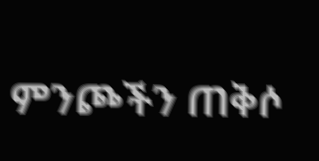ምንጮችን ጠቅሶ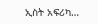ኢስት አፍሪካ…